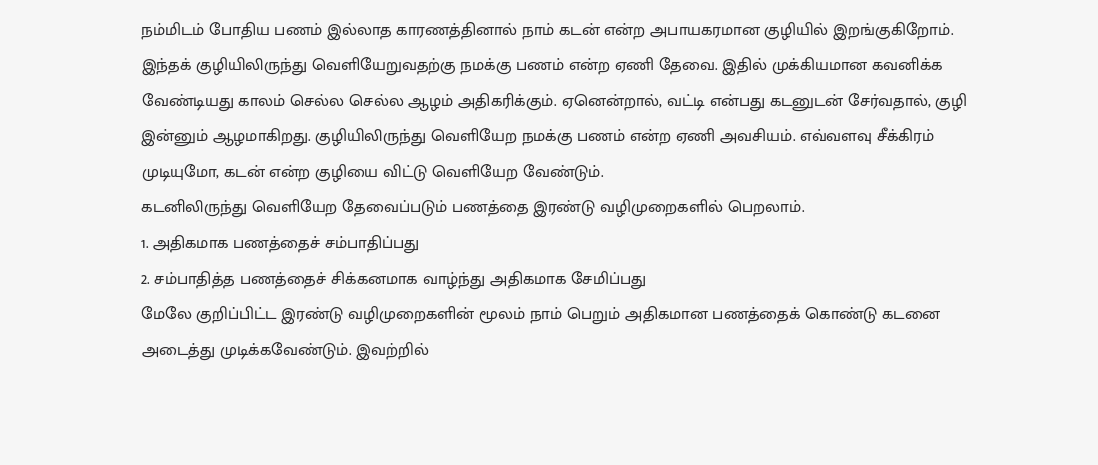நம்மிடம் போதிய பணம் இல்லாத காரணத்தினால் நாம் கடன் என்ற அபாயகரமான குழியில் இறங்குகிறோம். இந்தக் குழியிலிருந்து வெளியேறுவதற்கு நமக்கு பணம் என்ற ஏணி தேவை. இதில் முக்கியமான கவனிக்க வேண்டியது காலம் செல்ல செல்ல ஆழம் அதிகரிக்கும். ஏனென்றால், வட்டி என்பது கடனுடன் சேர்வதால், குழி இன்னும் ஆழமாகிறது. குழியிலிருந்து வெளியேற நமக்கு பணம் என்ற ஏணி அவசியம். எவ்வளவு சீக்கிரம் முடியுமோ, கடன் என்ற குழியை விட்டு வெளியேற வேண்டும்.
கடனிலிருந்து வெளியேற தேவைப்படும் பணத்தை இரண்டு வழிமுறைகளில் பெறலாம்.
1. அதிகமாக பணத்தைச் சம்பாதிப்பது
2. சம்பாதித்த பணத்தைச் சிக்கனமாக வாழ்ந்து அதிகமாக சேமிப்பது
மேலே குறிப்பிட்ட இரண்டு வழிமுறைகளின் மூலம் நாம் பெறும் அதிகமான பணத்தைக் கொண்டு கடனை அடைத்து முடிக்கவேண்டும். இவற்றில்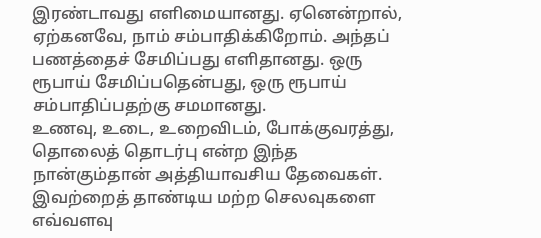இரண்டாவது எளிமையானது. ஏனென்றால், ஏற்கனவே, நாம் சம்பாதிக்கிறோம். அந்தப் பணத்தைச் சேமிப்பது எளிதானது. ஒரு ரூபாய் சேமிப்பதென்பது, ஒரு ரூபாய் சம்பாதிப்பதற்கு சமமானது.
உணவு, உடை, உறைவிடம், போக்குவரத்து, தொலைத் தொடர்பு என்ற இந்த நான்கும்தான் அத்தியாவசிய தேவைகள். இவற்றைத் தாண்டிய மற்ற செலவுகளை எவ்வளவு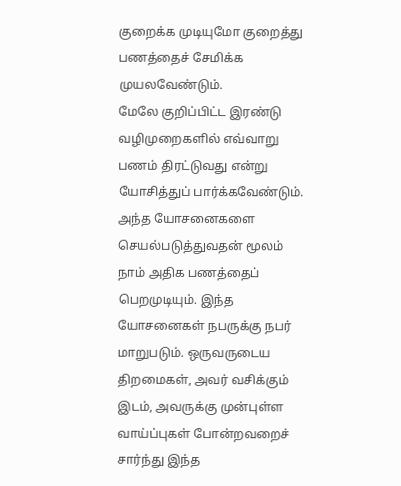குறைக்க முடியுமோ குறைத்து பணத்தைச் சேமிக்க முயலவேண்டும்.
மேலே குறிப்பிட்ட இரண்டு வழிமுறைகளில் எவ்வாறு பணம் திரட்டுவது என்று யோசித்துப் பார்க்கவேண்டும். அந்த யோசனைகளை செயல்படுத்துவதன் மூலம் நாம் அதிக பணத்தைப் பெறமுடியும். இந்த யோசனைகள் நபருக்கு நபர் மாறுபடும். ஒருவருடைய திறமைகள், அவர் வசிக்கும் இடம், அவருக்கு முன்புள்ள வாய்ப்புகள் போன்றவறைச் சார்ந்து இந்த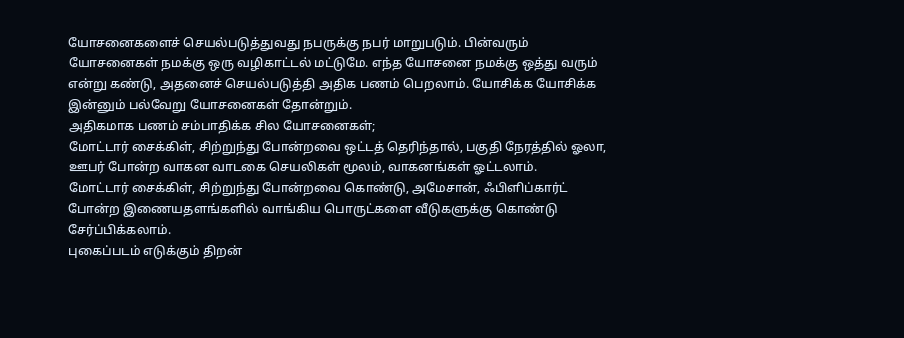யோசனைகளைச் செயல்படுத்துவது நபருக்கு நபர் மாறுபடும். பின்வரும் யோசனைகள் நமக்கு ஒரு வழிகாட்டல் மட்டுமே. எந்த யோசனை நமக்கு ஒத்து வரும் என்று கண்டு, அதனைச் செயல்படுத்தி அதிக பணம் பெறலாம். யோசிக்க யோசிக்க இன்னும் பல்வேறு யோசனைகள் தோன்றும்.
அதிகமாக பணம் சம்பாதிக்க சில யோசனைகள்;
மோட்டார் சைக்கிள், சிற்றுந்து போன்றவை ஒட்டத் தெரிந்தால், பகுதி நேரத்தில் ஓலா, ஊபர் போன்ற வாகன வாடகை செயலிகள் மூலம், வாகனங்கள் ஓட்டலாம்.
மோட்டார் சைக்கிள், சிற்றுந்து போன்றவை கொண்டு, அமேசான், ஃபிளிப்கார்ட் போன்ற இணையதளங்களில் வாங்கிய பொருட்களை வீடுகளுக்கு கொண்டு சேர்ப்பிக்கலாம்.
புகைப்படம் எடுக்கும் திறன்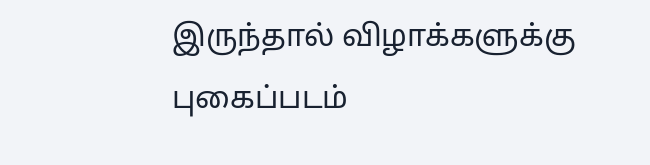இருந்தால் விழாக்களுக்கு புகைப்படம்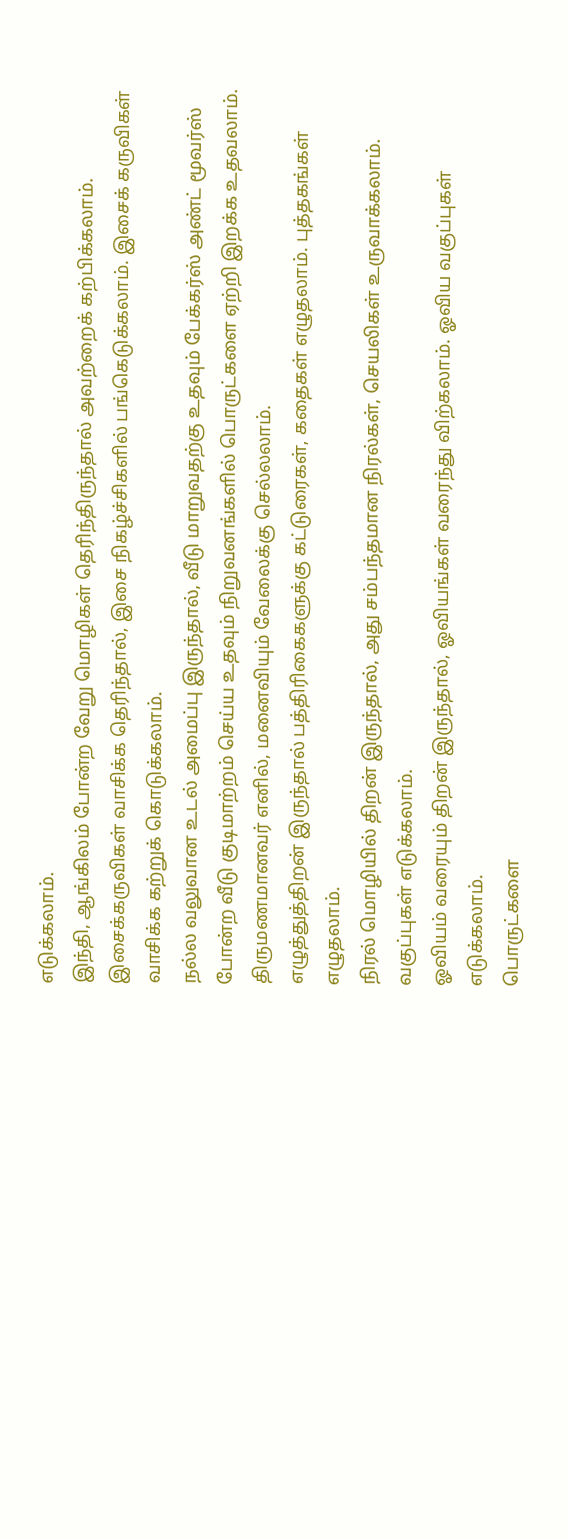எடுக்கலாம்.
இந்தி, ஆங்கிலம் போன்ற வேறு மொழிகள் தெரிந்திருந்தால் அவற்றைக் கற்பிக்கலாம்.
இசைக்கருவிகள் வாசிக்க தெரிந்தால், இசை நிகழ்ச்சிகளில் பங்கெடுக்கலாம். இசைக் கருவிகள் வாசிக்க கற்றுக் கொடுக்கலாம்.
நல்ல வலுவான உடல் அமைப்பு இருந்தால், வீடு மாறுவதற்கு உதவும் பேக்கர்ஸ் அண்ட் மூவர்ஸ் போன்ற வீடு குடிமாற்றம் செய்ய உதவும் நிறுவனங்களில் பொருட்களை ஏற்றி இறக்க உதவலாம்.
திருமணமானவர் எனில், மனைவியும் வேலைக்கு செல்லலாம்.
எழுத்துத்திறன் இருந்தால் பத்திரிகைகளுக்கு கட்டுரைகள், கதைகள் எழுதலாம். புத்தகங்கள் எழுதலாம்.
நிரல் மொழியில் திறன் இருந்தால், அது சம்பந்தமான நிரல்கள், செயலிகள் உருவாக்கலாம். வகுப்புகள் எடுக்கலாம்.
ஓவியம் வரையும் திறன் இருந்தால், ஓவியங்கள் வரைந்து விற்கலாம். ஓவிய வகுப்புகள் எடுக்கலாம்.
பொருட்களை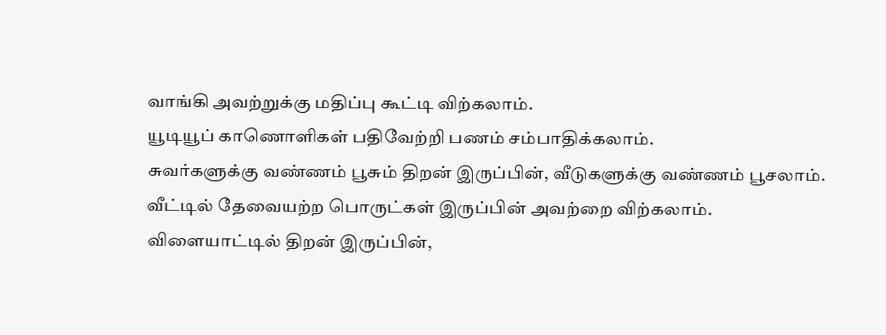வாங்கி அவற்றுக்கு மதிப்பு கூட்டி விற்கலாம்.
யூடியூப் காணொளிகள் பதிவேற்றி பணம் சம்பாதிக்கலாம்.
சுவர்களுக்கு வண்ணம் பூசும் திறன் இருப்பின், வீடுகளுக்கு வண்ணம் பூசலாம்.
வீட்டில் தேவையற்ற பொருட்கள் இருப்பின் அவற்றை விற்கலாம்.
விளையாட்டில் திறன் இருப்பின்,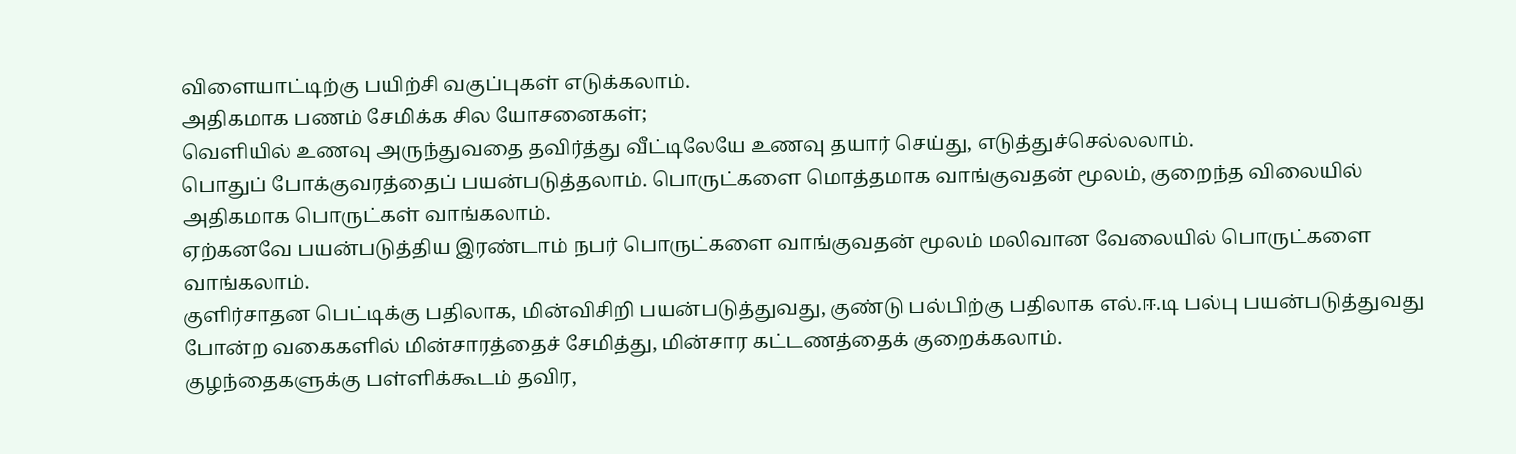விளையாட்டிற்கு பயிற்சி வகுப்புகள் எடுக்கலாம்.
அதிகமாக பணம் சேமிக்க சில யோசனைகள்;
வெளியில் உணவு அருந்துவதை தவிர்த்து வீட்டிலேயே உணவு தயார் செய்து, எடுத்துச்செல்லலாம்.
பொதுப் போக்குவரத்தைப் பயன்படுத்தலாம். பொருட்களை மொத்தமாக வாங்குவதன் மூலம், குறைந்த விலையில் அதிகமாக பொருட்கள் வாங்கலாம்.
ஏற்கனவே பயன்படுத்திய இரண்டாம் நபர் பொருட்களை வாங்குவதன் மூலம் மலிவான வேலையில் பொருட்களை வாங்கலாம்.
குளிர்சாதன பெட்டிக்கு பதிலாக, மின்விசிறி பயன்படுத்துவது, குண்டு பல்பிற்கு பதிலாக எல்.ஈ.டி பல்பு பயன்படுத்துவது போன்ற வகைகளில் மின்சாரத்தைச் சேமித்து, மின்சார கட்டணத்தைக் குறைக்கலாம்.
குழந்தைகளுக்கு பள்ளிக்கூடம் தவிர,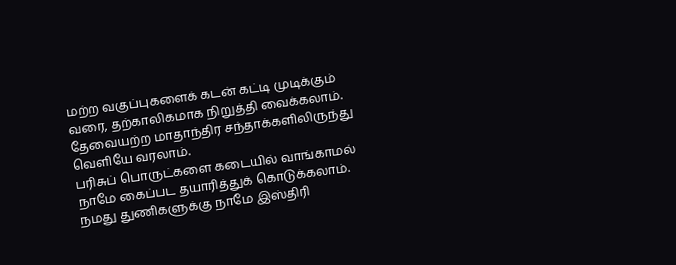மற்ற வகுப்புகளைக் கடன் கட்டி முடிக்கும் வரை, தற்காலிகமாக நிறுத்தி வைக்கலாம்.
தேவையற்ற மாதாந்திர சந்தாக்களிலிருந்து வெளியே வரலாம்.
பரிசுப் பொருட்களை கடையில் வாங்காமல் நாமே கைப்பட தயாரித்துக் கொடுக்கலாம்.
நமது துணிகளுக்கு நாமே இஸ்திரி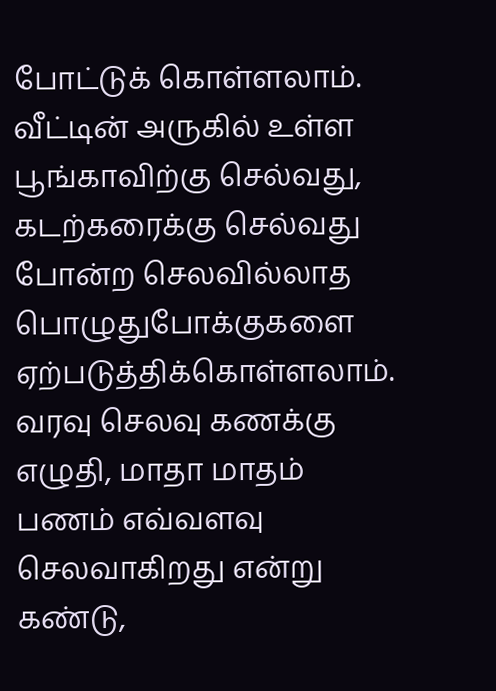போட்டுக் கொள்ளலாம்.
வீட்டின் அருகில் உள்ள பூங்காவிற்கு செல்வது, கடற்கரைக்கு செல்வது போன்ற செலவில்லாத பொழுதுபோக்குகளை ஏற்படுத்திக்கொள்ளலாம்.
வரவு செலவு கணக்கு எழுதி, மாதா மாதம் பணம் எவ்வளவு செலவாகிறது என்று கண்டு,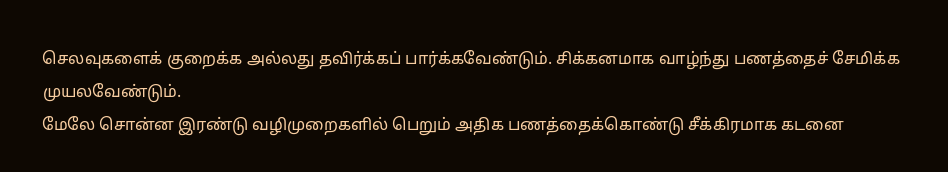செலவுகளைக் குறைக்க அல்லது தவிர்க்கப் பார்க்கவேண்டும். சிக்கனமாக வாழ்ந்து பணத்தைச் சேமிக்க முயலவேண்டும்.
மேலே சொன்ன இரண்டு வழிமுறைகளில் பெறும் அதிக பணத்தைக்கொண்டு சீக்கிரமாக கடனை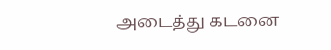அடைத்து கடனை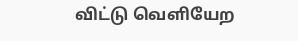விட்டு வெளியேற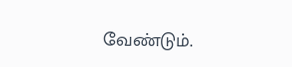வேண்டும்.